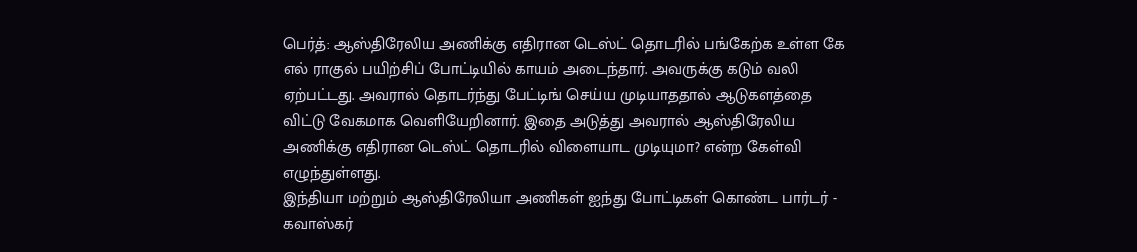பெர்த்: ஆஸ்திரேலிய அணிக்கு எதிரான டெஸ்ட் தொடரில் பங்கேற்க உள்ள கே எல் ராகுல் பயிற்சிப் போட்டியில் காயம் அடைந்தார். அவருக்கு கடும் வலி ஏற்பட்டது. அவரால் தொடர்ந்து பேட்டிங் செய்ய முடியாததால் ஆடுகளத்தை விட்டு வேகமாக வெளியேறினார். இதை அடுத்து அவரால் ஆஸ்திரேலிய அணிக்கு எதிரான டெஸ்ட் தொடரில் விளையாட முடியுமா? என்ற கேள்வி எழுந்துள்ளது.
இந்தியா மற்றும் ஆஸ்திரேலியா அணிகள் ஐந்து போட்டிகள் கொண்ட பார்டர் - கவாஸ்கர்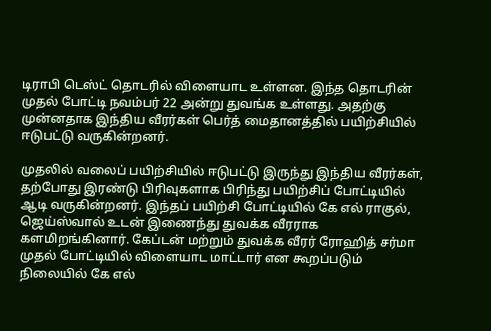டிராபி டெஸ்ட் தொடரில் விளையாட உள்ளன. இந்த தொடரின் முதல் போட்டி நவம்பர் 22 அன்று துவங்க உள்ளது. அதற்கு முன்னதாக இந்திய வீரர்கள் பெர்த் மைதானத்தில் பயிற்சியில் ஈடுபட்டு வருகின்றனர்.

முதலில் வலைப் பயிற்சியில் ஈடுபட்டு இருந்து இந்திய வீரர்கள், தற்போது இரண்டு பிரிவுகளாக பிரிந்து பயிற்சிப் போட்டியில் ஆடி வருகின்றனர். இந்தப் பயிற்சி போட்டியில் கே எல் ராகுல், ஜெய்ஸ்வால் உடன் இணைந்து துவக்க வீரராக களமிறங்கினார். கேப்டன் மற்றும் துவக்க வீரர் ரோஹித் சர்மா முதல் போட்டியில் விளையாட மாட்டார் என கூறப்படும் நிலையில் கே எல்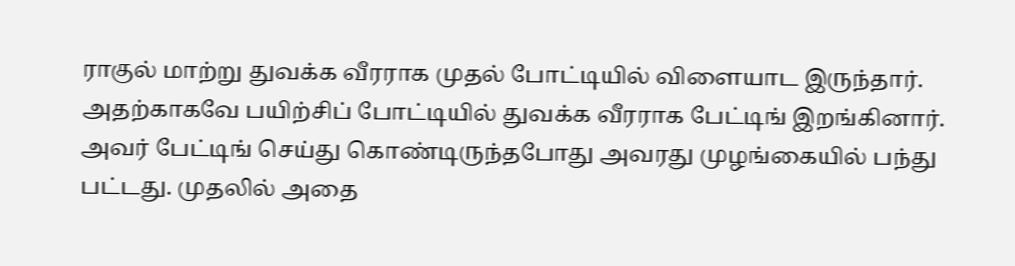ராகுல் மாற்று துவக்க வீரராக முதல் போட்டியில் விளையாட இருந்தார்.
அதற்காகவே பயிற்சிப் போட்டியில் துவக்க வீரராக பேட்டிங் இறங்கினார். அவர் பேட்டிங் செய்து கொண்டிருந்தபோது அவரது முழங்கையில் பந்து பட்டது. முதலில் அதை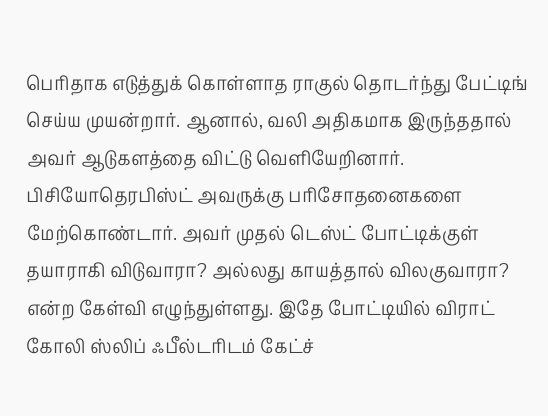பெரிதாக எடுத்துக் கொள்ளாத ராகுல் தொடர்ந்து பேட்டிங் செய்ய முயன்றார். ஆனால், வலி அதிகமாக இருந்ததால் அவர் ஆடுகளத்தை விட்டு வெளியேறினார்.
பிசியோதெரபிஸ்ட் அவருக்கு பரிசோதனைகளை மேற்கொண்டார். அவர் முதல் டெஸ்ட் போட்டிக்குள் தயாராகி விடுவாரா? அல்லது காயத்தால் விலகுவாரா? என்ற கேள்வி எழுந்துள்ளது. இதே போட்டியில் விராட் கோலி ஸ்லிப் ஃபீல்டரிடம் கேட்ச்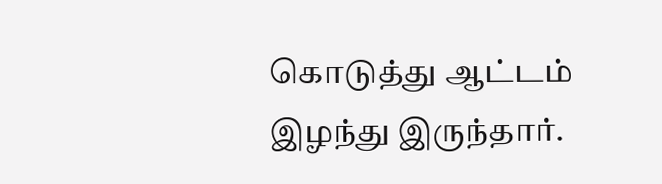கொடுத்து ஆட்டம் இழந்து இருந்தார்.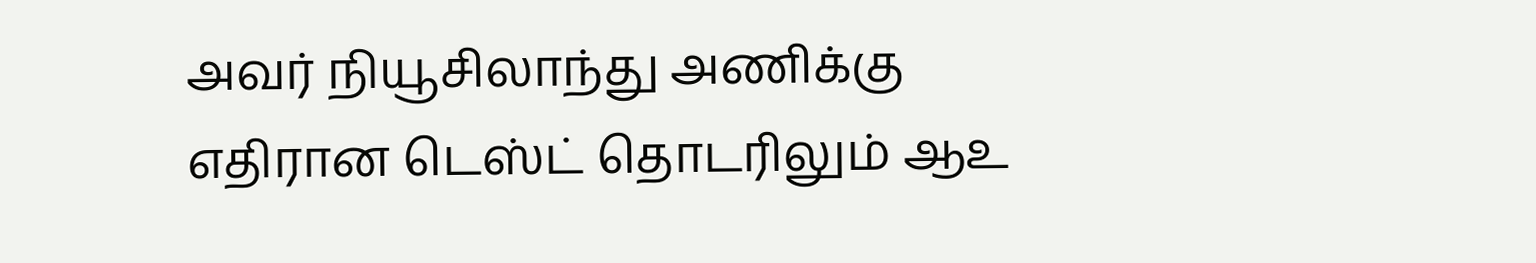அவர் நியூசிலாந்து அணிக்கு எதிரான டெஸ்ட் தொடரிலும் ஆஉ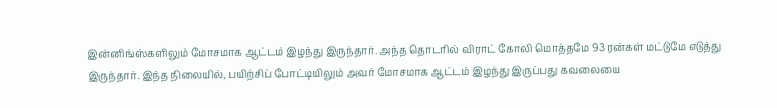இன்னிங்ஸ்களிலும் மோசமாக ஆட்டம் இழந்து இருந்தார். அந்த தொடரில் விராட் கோலி மொத்தமே 93 ரன்கள் மட்டுமே எடுத்து இருந்தார். இந்த நிலையில், பயிற்சிப் போட்டியிலும் அவர் மோசமாக ஆட்டம் இழந்து இருப்பது கவலையை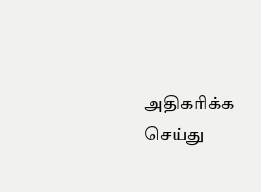அதிகரிக்க செய்து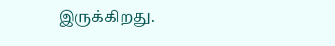இருக்கிறது.